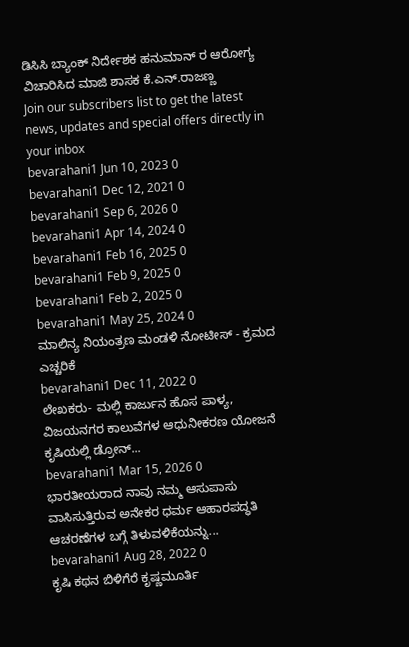ಡಿಸಿಸಿ ಬ್ಯಾಂಕ್ ನಿರ್ದೇಶಕ ಹನುಮಾನ್ ರ ಆರೋಗ್ಯ ವಿಚಾರಿಸಿದ ಮಾಜಿ ಶಾಸಕ ಕೆ.ಎನ್.ರಾಜಣ್ಣ
Join our subscribers list to get the latest news, updates and special offers directly in your inbox
bevarahani1 Jun 10, 2023 0
bevarahani1 Dec 12, 2021 0
bevarahani1 Sep 6, 2026 0
bevarahani1 Apr 14, 2024 0
bevarahani1 Feb 16, 2025 0
bevarahani1 Feb 9, 2025 0
bevarahani1 Feb 2, 2025 0
bevarahani1 May 25, 2024 0
ಮಾಲಿನ್ಯ ನಿಯಂತ್ರಣ ಮಂಡಳಿ ನೋಟೀಸ್ - ಕ್ರಮದ ಎಚ್ಚರಿಕೆ
bevarahani1 Dec 11, 2022 0
ಲೇಖಕರು- ಮಲ್ಲಿ ಕಾರ್ಜುನ ಹೊಸ ಪಾಳ್ಯ, ವಿಜಯನಗರ ಕಾಲುವೆಗಳ ಆಧುನೀಕರಣ ಯೋಜನೆ ಕೃಷಿಯಲ್ಲಿ ಡ್ರೋನ್...
bevarahani1 Mar 15, 2026 0
ಭಾರತೀಯರಾದ ನಾವು ನಮ್ಮ ಆಸುಪಾಸು ವಾಸಿಸುತ್ತಿರುವ ಅನೇಕರ ಧರ್ಮ ಆಹಾರಪದ್ಧತಿ ಆಚರಣೆಗಳ ಬಗ್ಗೆ ತಿಳುವಳಿಕೆಯನ್ನು...
bevarahani1 Aug 28, 2022 0
ಕೃಷಿ ಕಥನ ಬಿಳಿಗೆರೆ ಕೃಷ್ಣಮೂರ್ತಿ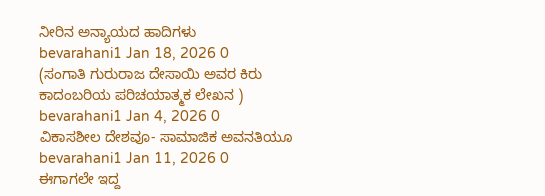ನೀರಿನ ಅನ್ಯಾಯದ ಹಾದಿಗಳು
bevarahani1 Jan 18, 2026 0
(ಸಂಗಾತಿ ಗುರುರಾಜ ದೇಸಾಯಿ ಅವರ ಕಿರು ಕಾದಂಬರಿಯ ಪರಿಚಯಾತ್ಮಕ ಲೇಖನ )
bevarahani1 Jan 4, 2026 0
ವಿಕಾಸಶೀಲ ದೇಶವೂ- ಸಾಮಾಜಿಕ ಅವನತಿಯೂ
bevarahani1 Jan 11, 2026 0
ಈಗಾಗಲೇ ಇದ್ದ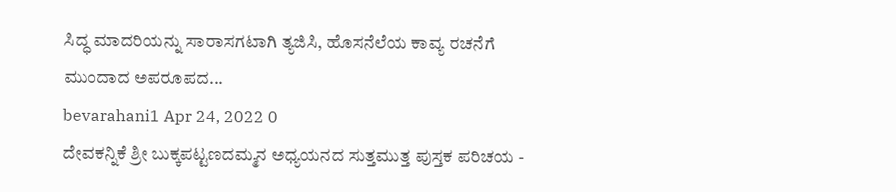ಸಿದ್ಧ ಮಾದರಿಯನ್ನು ಸಾರಾಸಗಟಾಗಿ ತ್ಯಜಿಸಿ, ಹೊಸನೆಲೆಯ ಕಾವ್ಯ ರಚನೆಗೆ ಮುಂದಾದ ಅಪರೂಪದ...
bevarahani1 Apr 24, 2022 0
ದೇವಕನ್ನಿಕೆ ಶ್ರೀ ಬುಕ್ಕಪಟ್ಟಣದಮ್ಮನ ಅಧ್ಯಯನದ ಸುತ್ತಮುತ್ತ ಪುಸ್ತಕ ಪರಿಚಯ -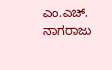ಎಂ.ಎಚ್. ನಾಗರಾಜು